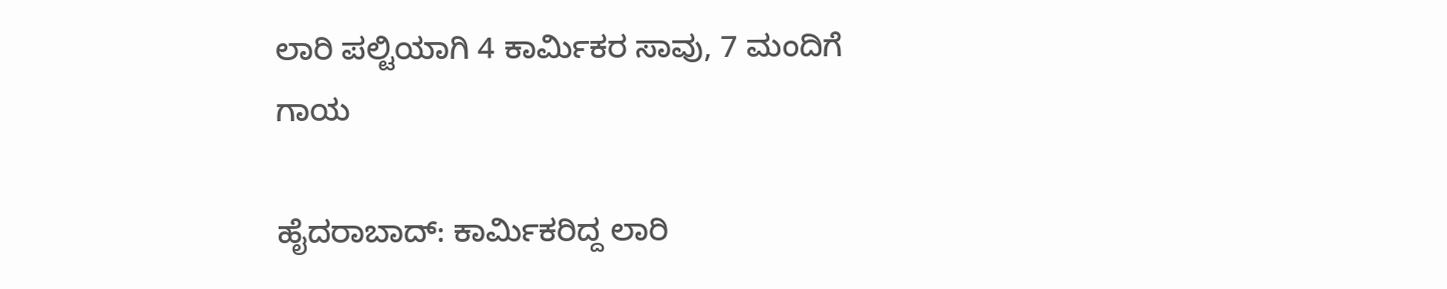ಲಾರಿ ಪಲ್ಟಿಯಾಗಿ 4 ಕಾರ್ಮಿಕರ ಸಾವು, 7 ಮಂದಿಗೆ ಗಾಯ

ಹೈದರಾಬಾದ್: ಕಾರ್ಮಿಕರಿದ್ದ ಲಾರಿ‌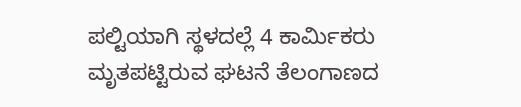ಪಲ್ಟಿಯಾಗಿ ಸ್ಥಳದಲ್ಲೆ 4 ಕಾರ್ಮಿಕರು ಮೃತಪಟ್ಟಿರುವ ಘಟನೆ ತೆಲಂಗಾಣದ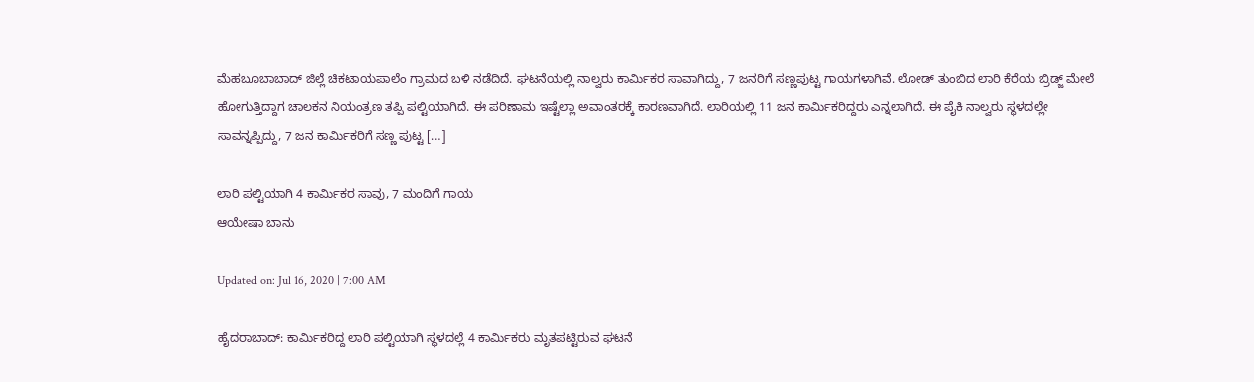ಮೆಹಬೂಬಾಬಾದ್ ಜಿಲ್ಲೆ ಚಿಕಟಾಯಪಾಲೆಂ ಗ್ರಾಮದ ಬಳಿ ನಡೆದಿದೆ. ಘಟನೆಯಲ್ಲಿ ನಾಲ್ವರು ಕಾರ್ಮಿಕರ ಸಾವಾಗಿದ್ದು, 7 ಜನರಿಗೆ ಸಣ್ಣಪುಟ್ಟ ಗಾಯಗಳಾಗಿವೆ. ಲೋಡ್ ತುಂಬಿದ ಲಾರಿ ಕೆರೆಯ ಬ್ರಿಡ್ಜ್ ಮೇಲೆ ಹೋಗುತ್ತಿದ್ದಾಗ ಚಾಲಕನ ನಿಯಂತ್ರಣ ತಪ್ಪಿ ಪಲ್ಟಿಯಾಗಿದೆ. ಈ ಪರಿಣಾಮ ಇಷ್ಟೆಲ್ಲಾ ಅವಾಂತರಕ್ಕೆ ಕಾರಣವಾಗಿದೆ. ಲಾರಿಯಲ್ಲಿ 11 ಜನ ಕಾರ್ಮಿಕರಿದ್ದರು ಎನ್ನಲಾಗಿದೆ. ಈ ಪೈಕಿ ನಾಲ್ವರು ಸ್ಥಳದಲ್ಲೇ ಸಾವನ್ನಪ್ಪಿದ್ದು, 7 ಜನ‌ ಕಾರ್ಮಿಕರಿಗೆ ಸಣ್ಣ ಪುಟ್ಟ […]

ಲಾರಿ ಪಲ್ಟಿಯಾಗಿ 4 ಕಾರ್ಮಿಕರ ಸಾವು, 7 ಮಂದಿಗೆ ಗಾಯ
ಆಯೇಷಾ ಬಾನು

Updated on: Jul 16, 2020 | 7:00 AM

ಹೈದರಾಬಾದ್: ಕಾರ್ಮಿಕರಿದ್ದ ಲಾರಿ‌ ಪಲ್ಟಿಯಾಗಿ ಸ್ಥಳದಲ್ಲೆ 4 ಕಾರ್ಮಿಕರು ಮೃತಪಟ್ಟಿರುವ ಘಟನೆ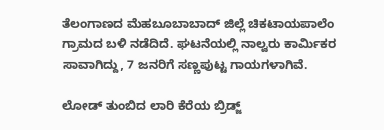ತೆಲಂಗಾಣದ ಮೆಹಬೂಬಾಬಾದ್ ಜಿಲ್ಲೆ ಚಿಕಟಾಯಪಾಲೆಂ ಗ್ರಾಮದ ಬಳಿ ನಡೆದಿದೆ. ಘಟನೆಯಲ್ಲಿ ನಾಲ್ವರು ಕಾರ್ಮಿಕರ ಸಾವಾಗಿದ್ದು, 7 ಜನರಿಗೆ ಸಣ್ಣಪುಟ್ಟ ಗಾಯಗಳಾಗಿವೆ.

ಲೋಡ್ ತುಂಬಿದ ಲಾರಿ ಕೆರೆಯ ಬ್ರಿಡ್ಜ್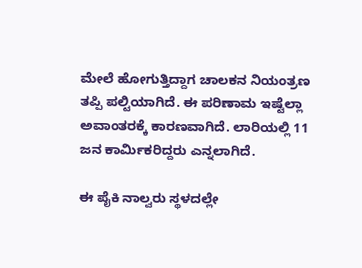ಮೇಲೆ ಹೋಗುತ್ತಿದ್ದಾಗ ಚಾಲಕನ ನಿಯಂತ್ರಣ ತಪ್ಪಿ ಪಲ್ಟಿಯಾಗಿದೆ. ಈ ಪರಿಣಾಮ ಇಷ್ಟೆಲ್ಲಾ ಅವಾಂತರಕ್ಕೆ ಕಾರಣವಾಗಿದೆ. ಲಾರಿಯಲ್ಲಿ 11 ಜನ ಕಾರ್ಮಿಕರಿದ್ದರು ಎನ್ನಲಾಗಿದೆ.

ಈ ಪೈಕಿ ನಾಲ್ವರು ಸ್ಥಳದಲ್ಲೇ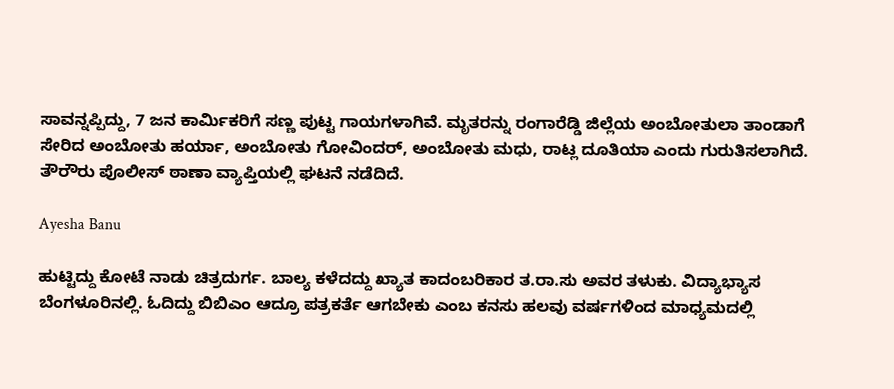ಸಾವನ್ನಪ್ಪಿದ್ದು, 7 ಜನ‌ ಕಾರ್ಮಿಕರಿಗೆ ಸಣ್ಣ ಪುಟ್ಟ ಗಾಯಗಳಾಗಿವೆ. ಮೃತರನ್ನು ರಂಗಾರೆಡ್ಡಿ‌ ಜಿಲ್ಲೆಯ ಅಂಬೋತುಲಾ ತಾಂಡಾಗೆ ಸೇರಿದ ಅಂಬೋತು ಹರ್ಯಾ, ಅಂಬೋತು ಗೋವಿಂದರ್, ಅಂಬೋತು ಮಧು, ರಾಟ್ಲ ದೂತಿಯಾ ಎಂದು‌ ಗುರುತಿಸಲಾಗಿದೆ. ತೌರೌರು ಪೊಲೀಸ್ ಠಾಣಾ ವ್ಯಾಪ್ತಿಯಲ್ಲಿ ಘಟನೆ ನಡೆದಿದೆ.

Ayesha Banu

ಹುಟ್ಟಿದ್ದು ಕೋಟೆ ನಾಡು ಚಿತ್ರದುರ್ಗ. ಬಾಲ್ಯ ಕಳೆದದ್ದು ಖ್ಯಾತ ಕಾದಂಬರಿಕಾರ ತ.ರಾ.ಸು ಅವರ ತಳುಕು. ವಿದ್ಯಾಭ್ಯಾಸ ಬೆಂಗಳೂರಿನಲ್ಲಿ. ಓದಿದ್ದು ಬಿಬಿಎಂ ಆದ್ರೂ ಪತ್ರಕರ್ತೆ ಆಗಬೇಕು ಎಂಬ ಕನಸು ಹಲವು ವರ್ಷಗಳಿಂದ ಮಾಧ್ಯಮದಲ್ಲಿ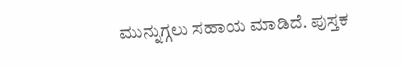ಮುನ್ನುಗ್ಗಲು ಸಹಾಯ ಮಾಡಿದೆ. ಪುಸ್ತಕ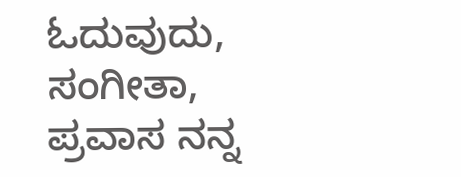ಓದುವುದು, ಸಂಗೀತಾ, ಪ್ರವಾಸ ನನ್ನ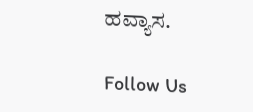ಹವ್ಯಾಸ.

Follow Us